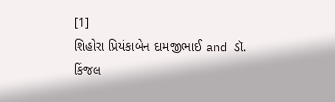[1]
શિહોરા પ્રિયંકાબેન દામજીભાઈ and ડૉ. કિંજલ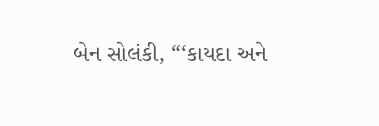બેન સોલંકી, “‘કાયદા અને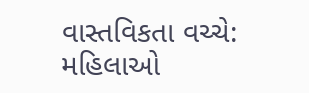વાસ્તવિકતા વચ્ચે: મહિલાઓ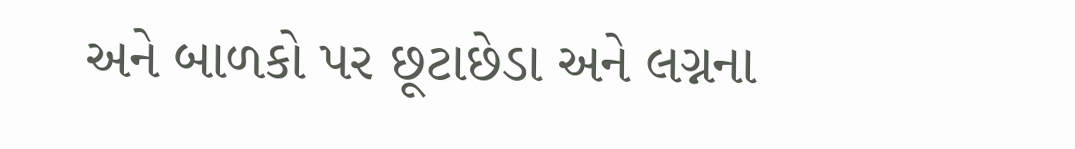અને બાળકો પર છૂટાછેડા અને લગ્નના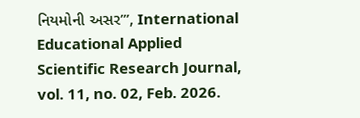નિયમોની અસર’”, International Educational Applied Scientific Research Journal, vol. 11, no. 02, Feb. 2026.